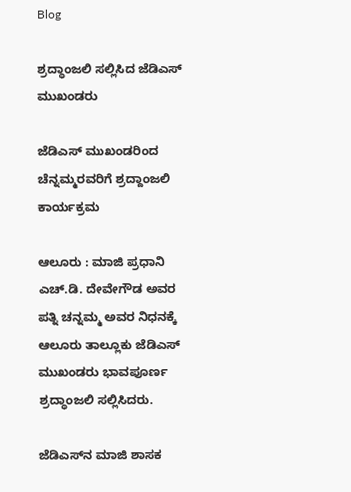Blog

ಶ್ರದ್ಧಾಂಜಲಿ ಸಲ್ಲಿಸಿದ ಜೆಡಿಎಸ್ ಮುಖಂಡರು

ಜೆಡಿಎಸ್‌ ಮುಖಂಡರಿಂದ ಚೆನ್ನಮ್ಮರವರಿಗೆ ಶ್ರದ್ದಾಂಜಲಿ ಕಾರ್ಯಕ್ರಮ

ಆಲೂರು : ಮಾಜಿ ಪ್ರಧಾನಿ ಎಚ್.ಡಿ. ದೇವೇಗೌಡ ಅವರ ಪತ್ನಿ ಚನ್ನಮ್ಮ ಅವರ ನಿಧನಕ್ಕೆ ಆಲೂರು ತಾಲ್ಲೂಕು ಜೆಡಿಎಸ್ ಮುಖಂಡರು ಭಾವಪೂರ್ಣ ಶ್ರದ್ಧಾಂಜಲಿ ಸಲ್ಲಿಸಿದರು.

ಜೆಡಿಎಸ್‌ನ ಮಾಜಿ ಶಾಸಕ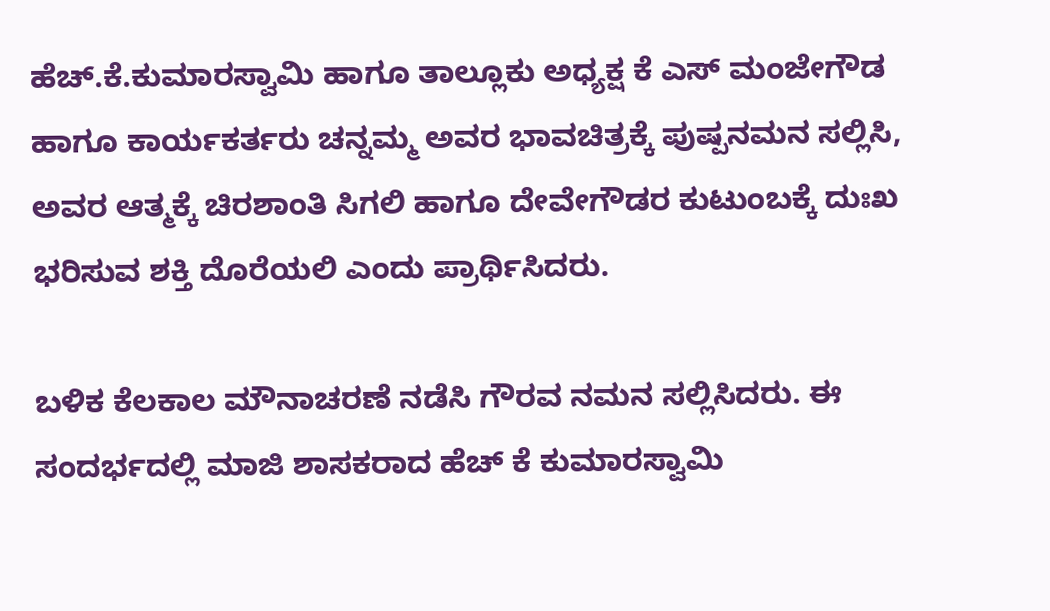ಹೆಚ್.ಕೆ.ಕುಮಾರಸ್ವಾಮಿ ಹಾಗೂ ತಾಲ್ಲೂಕು ಅಧ್ಯಕ್ಷ ಕೆ ಎಸ್ ಮಂಜೇಗೌಡ ಹಾಗೂ ಕಾರ್ಯಕರ್ತರು ಚನ್ನಮ್ಮ ಅವರ ಭಾವಚಿತ್ರಕ್ಕೆ ಪುಷ್ಪನಮನ ಸಲ್ಲಿಸಿ, ಅವರ ಆತ್ಮಕ್ಕೆ ಚಿರಶಾಂತಿ ಸಿಗಲಿ ಹಾಗೂ ದೇವೇಗೌಡರ ಕುಟುಂಬಕ್ಕೆ ದುಃಖ ಭರಿಸುವ ಶಕ್ತಿ ದೊರೆಯಲಿ ಎಂದು ಪ್ರಾರ್ಥಿಸಿದರು.

ಬಳಿಕ ಕೆಲಕಾಲ ಮೌನಾಚರಣೆ ನಡೆಸಿ ಗೌರವ ನಮನ ಸಲ್ಲಿಸಿದರು. ಈ ಸಂದರ್ಭದಲ್ಲಿ ಮಾಜಿ ಶಾಸಕರಾದ ಹೆಚ್ ಕೆ ಕುಮಾರಸ್ವಾಮಿ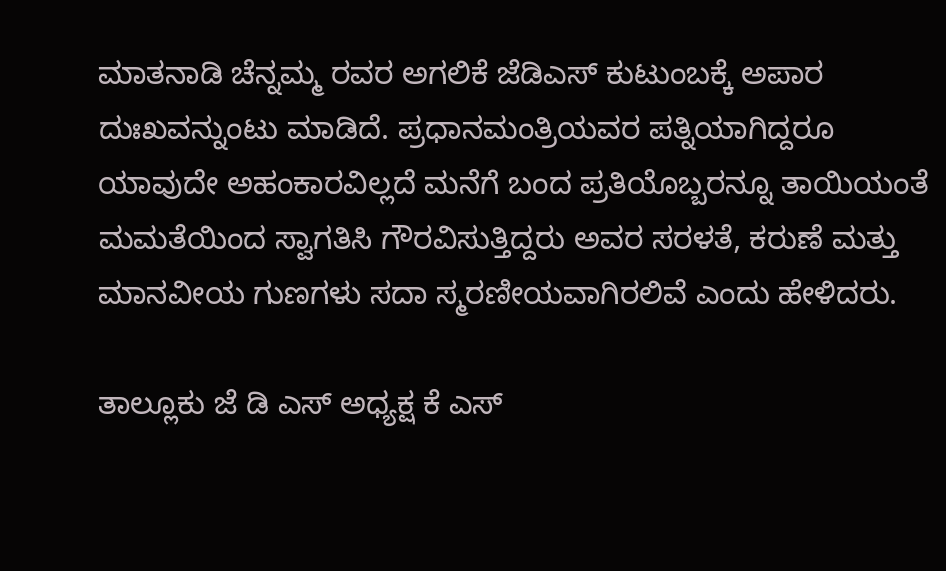ಮಾತನಾಡಿ ಚೆನ್ನಮ್ಮ ರವರ ಅಗಲಿಕೆ ಜೆಡಿಎಸ್ ಕುಟುಂಬಕ್ಕೆ ಅಪಾರ ದುಃಖವನ್ನುಂಟು ಮಾಡಿದೆ. ಪ್ರಧಾನಮಂತ್ರಿಯವರ ಪತ್ನಿಯಾಗಿದ್ದರೂ ಯಾವುದೇ ಅಹಂಕಾರವಿಲ್ಲದೆ ಮನೆಗೆ ಬಂದ ಪ್ರತಿಯೊಬ್ಬರನ್ನೂ ತಾಯಿಯಂತೆ ಮಮತೆಯಿಂದ ಸ್ವಾಗತಿಸಿ ಗೌರವಿಸುತ್ತಿದ್ದರು ಅವರ ಸರಳತೆ, ಕರುಣೆ ಮತ್ತು ಮಾನವೀಯ ಗುಣಗಳು ಸದಾ ಸ್ಮರಣೀಯವಾಗಿರಲಿವೆ ಎಂದು ಹೇಳಿದರು.

ತಾಲ್ಲೂಕು ಜೆ ಡಿ ಎಸ್ ಅಧ್ಯಕ್ಷ ಕೆ ಎಸ್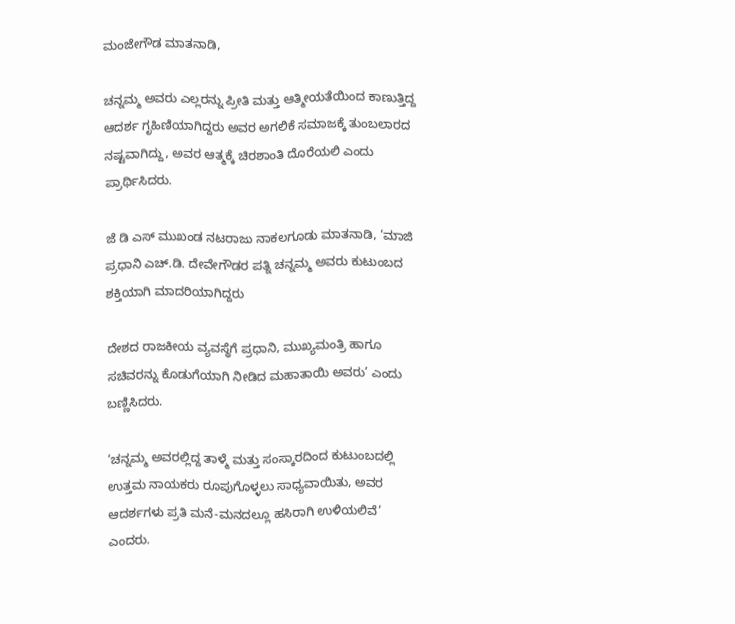ಮಂಜೇಗೌಡ ಮಾತನಾಡಿ,

ಚನ್ನಮ್ಮ ಅವರು ಎಲ್ಲರನ್ನು ಪ್ರೀತಿ ಮತ್ತು ಆತ್ಮೀಯತೆಯಿಂದ ಕಾಣುತ್ತಿದ್ದ ಆದರ್ಶ ಗೃಹಿಣಿಯಾಗಿದ್ದರು ಅವರ ಅಗಲಿಕೆ ಸಮಾಜಕ್ಕೆ ತುಂಬಲಾರದ ನಷ್ಟವಾಗಿದ್ದು, ಅವರ ಆತ್ಮಕ್ಕೆ ಚಿರಶಾಂತಿ ದೊರೆಯಲಿ ಎಂದು ಪ್ರಾರ್ಥಿಸಿದರು.

ಜೆ ಡಿ ಎಸ್ ಮುಖಂಡ ನಟರಾಜು ನಾಕಲಗೂಡು ಮಾತನಾಡಿ, ‘ಮಾಜಿ ಪ್ರಧಾನಿ ಎಚ್.ಡಿ. ದೇವೇಗೌಡರ ಪತ್ನಿ ಚನ್ನಮ್ಮ ಅವರು ಕುಟುಂಬದ ಶಕ್ತಿಯಾಗಿ ಮಾದರಿಯಾಗಿದ್ದರು

ದೇಶದ ರಾಜಕೀಯ ವ್ಯವಸ್ಥೆಗೆ ಪ್ರಧಾನಿ, ಮುಖ್ಯಮಂತ್ರಿ ಹಾಗೂ ಸಚಿವರನ್ನು ಕೊಡುಗೆಯಾಗಿ ನೀಡಿದ ಮಹಾತಾಯಿ ಅವರು’ ಎಂದು ಬಣ್ಣಿಸಿದರು.

‘ಚನ್ನಮ್ಮ ಅವರಲ್ಲಿದ್ದ ತಾಳ್ಮೆ ಮತ್ತು ಸಂಸ್ಕಾರದಿಂದ ಕುಟುಂಬದಲ್ಲಿ ಉತ್ತಮ ನಾಯಕರು ರೂಪುಗೊಳ್ಳಲು ಸಾಧ್ಯವಾಯಿತು, ಅವರ ಆದರ್ಶಗಳು ಪ್ರತಿ ಮನೆ-ಮನದಲ್ಲೂ ಹಸಿರಾಗಿ ಉಳಿಯಲಿವೆ’ ಎಂದರು.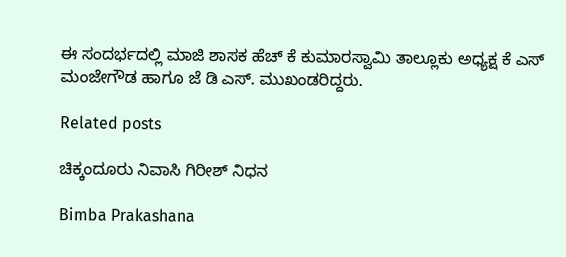ಈ ಸಂದರ್ಭದಲ್ಲಿ ಮಾಜಿ ಶಾಸಕ ಹೆಚ್ ಕೆ ಕುಮಾರಸ್ವಾಮಿ ತಾಲ್ಲೂಕು ಅಧ್ಯಕ್ಷ ಕೆ ಎಸ್ ಮಂಜೇಗೌಡ ಹಾಗೂ ಜೆ ಡಿ ಎಸ್. ಮುಖಂಡರಿದ್ದರು.

Related posts

ಚಿಕ್ಕಂದೂರು ನಿವಾಸಿ ಗಿರೀಶ್ ನಿಧನ

Bimba Prakashana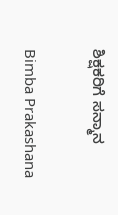ಶಿಕ್ಷಕರಿಗೆ ಸನ್ಮಾನ

Bimba Prakashana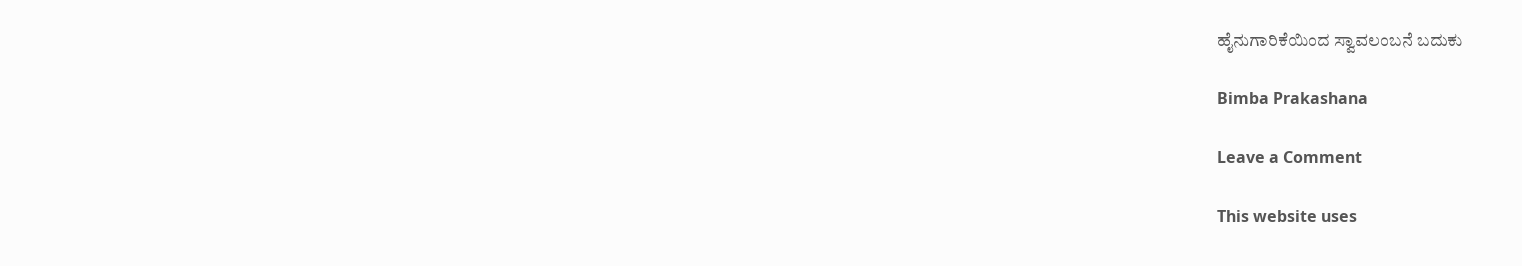ಹೈನುಗಾರಿಕೆಯಿಂದ ಸ್ವಾವಲಂಬನೆ ಬದುಕು

Bimba Prakashana

Leave a Comment

This website uses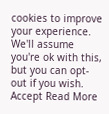cookies to improve your experience. We'll assume you're ok with this, but you can opt-out if you wish. Accept Read More